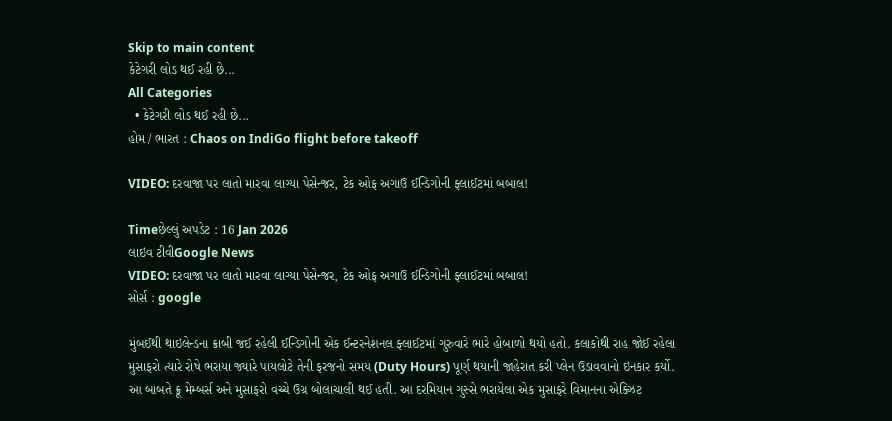Skip to main content
કેટેગરી લોડ થઈ રહી છે...
All Categories
  • કેટેગરી લોડ થઈ રહી છે...
હોમ / ભારત : Chaos on IndiGo flight before takeoff

VIDEO: દરવાજા પર લાતો મારવા લાગ્યા પેસેન્જર, ટેક ઓફ અગાઉ ઈન્ડિગોની ફ્લાઈટમાં બબાલ!

Timeછેલ્લું અપડેટ : 16 Jan 2026
લાઇવ ટીવીGoogle News
VIDEO: દરવાજા પર લાતો મારવા લાગ્યા પેસેન્જર, ટેક ઓફ અગાઉ ઈન્ડિગોની ફ્લાઈટમાં બબાલ!
સોર્સ : google

મુંબઈથી થાઇલેન્ડના ક્રાબી જઈ રહેલી ઈન્ડિગોની એક ઈન્ટરનેશનલ ફ્લાઈટમાં ગુરુવારે ભારે હોબાળો થયો હતો. કલાકોથી રાહ જોઈ રહેલા મુસાફરો ત્યારે રોષે ભરાયા જ્યારે પાયલોટે તેની ફરજનો સમય (Duty Hours) પૂર્ણ થયાની જાહેરાત કરી પ્લેન ઉડાવવાનો ઇનકાર કર્યો. આ બાબતે ક્રૂ મેમ્બર્સ અને મુસાફરો વચ્ચે ઉગ્ર બોલાચાલી થઈ હતી. આ દરમિયાન ગુસ્સે ભરાયેલા એક મુસાફરે વિમાનના એક્ઝિટ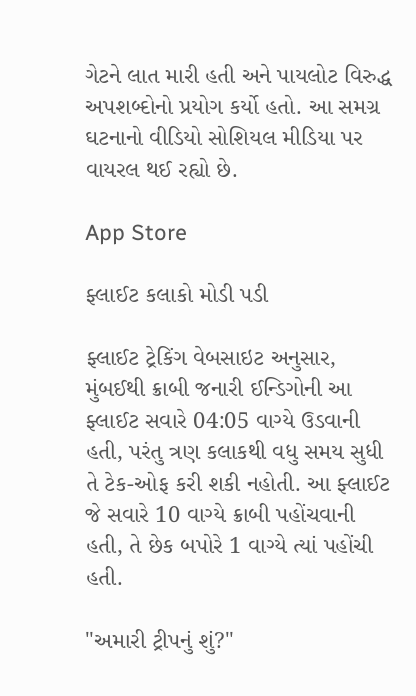ગેટને લાત મારી હતી અને પાયલોટ વિરુદ્ધ અપશબ્દોનો પ્રયોગ કર્યો હતો. આ સમગ્ર ઘટનાનો વીડિયો સોશિયલ મીડિયા પર વાયરલ થઈ રહ્યો છે.

App Store

ફ્લાઈટ કલાકો મોડી પડી

ફ્લાઈટ ટ્રેકિંગ વેબસાઇટ અનુસાર, મુંબઈથી ક્રાબી જનારી ઈન્ડિગોની આ ફ્લાઈટ સવારે 04:05 વાગ્યે ઉડવાની હતી, પરંતુ ત્રણ કલાકથી વધુ સમય સુધી તે ટેક-ઓફ કરી શકી નહોતી. આ ફ્લાઈટ જે સવારે 10 વાગ્યે ક્રાબી પહોંચવાની હતી, તે છેક બપોરે 1 વાગ્યે ત્યાં પહોંચી હતી.

"અમારી ટ્રીપનું શું?"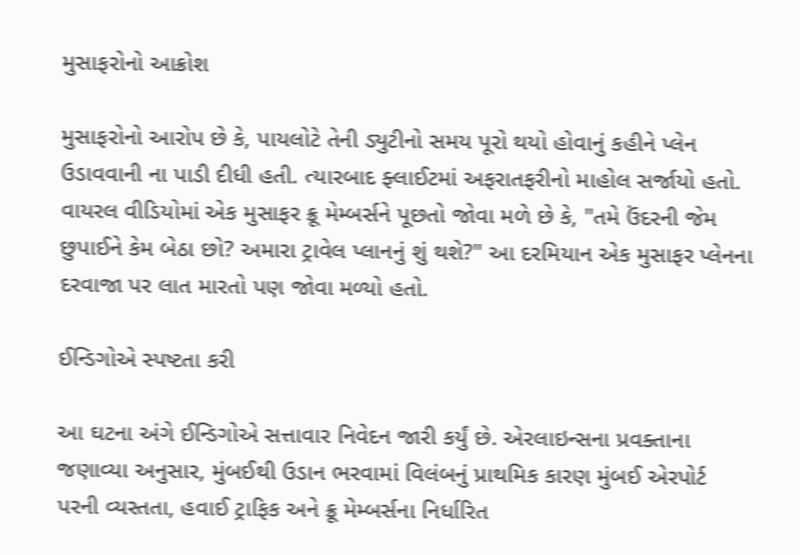મુસાફરોનો આક્રોશ

મુસાફરોનો આરોપ છે કે, પાયલોટે તેની ડ્યુટીનો સમય પૂરો થયો હોવાનું કહીને પ્લેન ઉડાવવાની ના પાડી દીધી હતી. ત્યારબાદ ફ્લાઈટમાં અફરાતફરીનો માહોલ સર્જાયો હતો. વાયરલ વીડિયોમાં એક મુસાફર ક્રૂ મેમ્બર્સને પૂછતો જોવા મળે છે કે, "તમે ઉંદરની જેમ છુપાઈને કેમ બેઠા છો? અમારા ટ્રાવેલ પ્લાનનું શું થશે?" આ દરમિયાન એક મુસાફર પ્લેનના દરવાજા પર લાત મારતો પણ જોવા મળ્યો હતો.

ઈન્ડિગોએ સ્પષ્ટતા કરી

આ ઘટના અંગે ઈન્ડિગોએ સત્તાવાર નિવેદન જારી કર્યું છે. એરલાઇન્સના પ્રવક્તાના જણાવ્યા અનુસાર, મુંબઈથી ઉડાન ભરવામાં વિલંબનું પ્રાથમિક કારણ મુંબઈ એરપોર્ટ પરની વ્યસ્તતા, હવાઈ ટ્રાફિક અને ક્રૂ મેમ્બર્સના નિર્ધારિત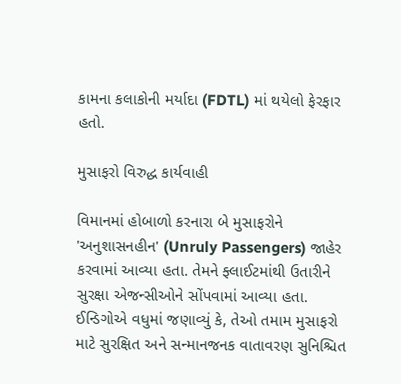કામના કલાકોની મર્યાદા (FDTL) માં થયેલો ફેરફાર હતો.

મુસાફરો વિરુદ્ધ કાર્યવાહી

વિમાનમાં હોબાળો કરનારા બે મુસાફરોને 'અનુશાસનહીન' (Unruly Passengers) જાહેર કરવામાં આવ્યા હતા. તેમને ફ્લાઈટમાંથી ઉતારીને સુરક્ષા એજન્સીઓને સોંપવામાં આવ્યા હતા. ઈન્ડિગોએ વધુમાં જણાવ્યું કે, તેઓ તમામ મુસાફરો માટે સુરક્ષિત અને સન્માનજનક વાતાવરણ સુનિશ્ચિત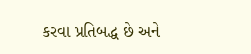કરવા પ્રતિબદ્ધ છે અને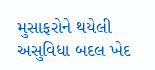મુસાફરોને થયેલી અસુવિધા બદલ ખેદ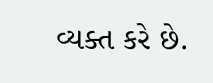વ્યક્ત કરે છે.